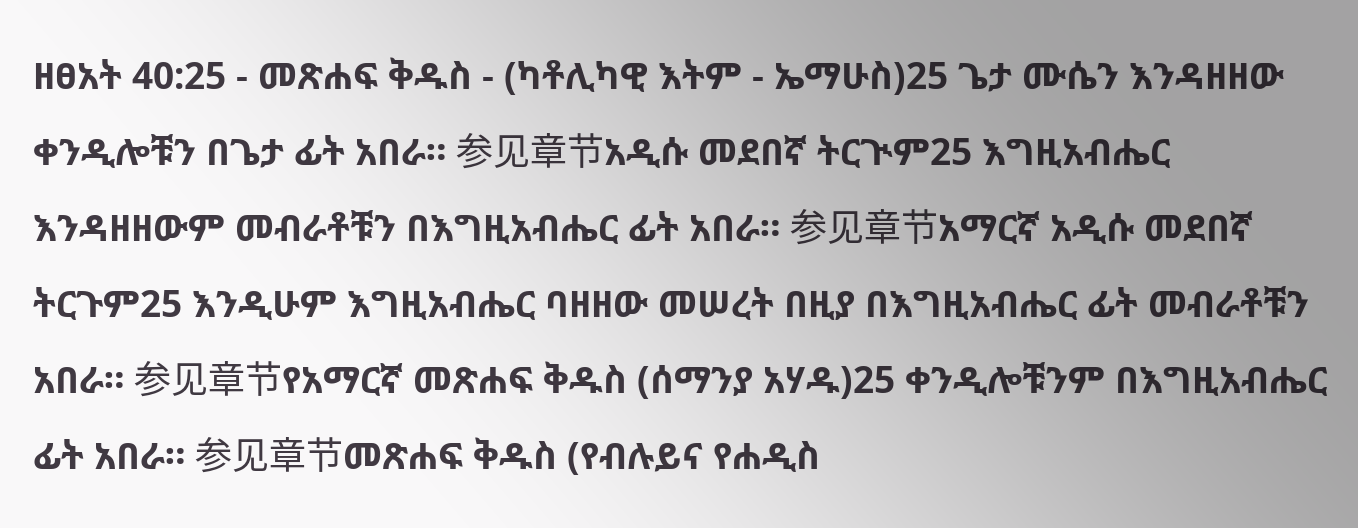ዘፀአት 40:25 - መጽሐፍ ቅዱስ - (ካቶሊካዊ እትም - ኤማሁስ)25 ጌታ ሙሴን እንዳዘዘው ቀንዲሎቹን በጌታ ፊት አበራ። 参见章节አዲሱ መደበኛ ትርጒም25 እግዚአብሔር እንዳዘዘውም መብራቶቹን በእግዚአብሔር ፊት አበራ። 参见章节አማርኛ አዲሱ መደበኛ ትርጉም25 እንዲሁም እግዚአብሔር ባዘዘው መሠረት በዚያ በእግዚአብሔር ፊት መብራቶቹን አበራ። 参见章节የአማርኛ መጽሐፍ ቅዱስ (ሰማንያ አሃዱ)25 ቀንዲሎቹንም በእግዚአብሔር ፊት አበራ። 参见章节መጽሐፍ ቅዱስ (የብሉይና የሐዲስ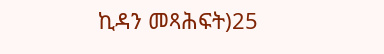ኪዳን መጻሕፍት)25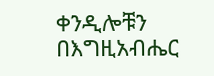ቀንዲሎቹን በእግዚአብሔር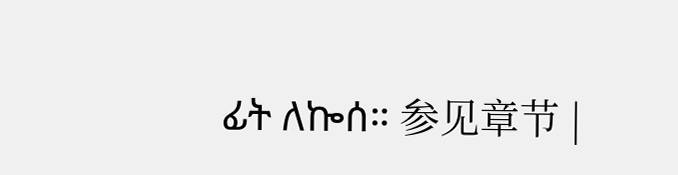ፊት ለኰሰ። 参见章节 |